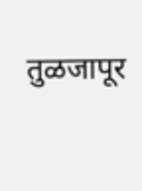तुळजापूर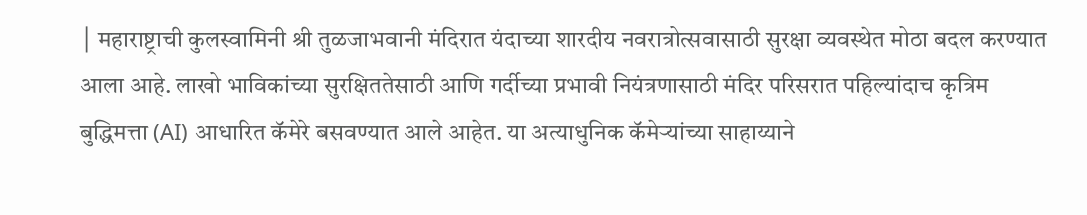│ महाराष्ट्राची कुलस्वामिनी श्री तुळजाभवानी मंदिरात यंदाच्या शारदीय नवरात्रोत्सवासाठी सुरक्षा व्यवस्थेत मोठा बदल करण्यात आला आहे. लाखो भाविकांच्या सुरक्षिततेसाठी आणि गर्दीच्या प्रभावी नियंत्रणासाठी मंदिर परिसरात पहिल्यांदाच कृत्रिम बुद्धिमत्ता (AI) आधारित कॅमेरे बसवण्यात आले आहेत. या अत्याधुनिक कॅमेऱ्यांच्या साहाय्याने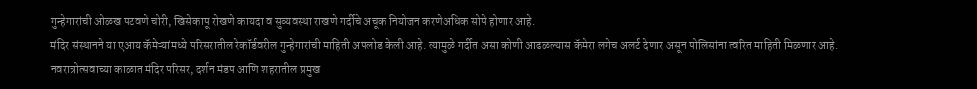गुन्हेगारांची ओळख पटवणे चोरी, खिसेकापू रोखणे कायदा व सुव्यवस्था राखणे गर्दीचे अचूक नियोजन करणेअधिक सोपे होणार आहे.
मंदिर संस्थानने या एआय कॅमेऱ्यांमध्ये परिसरातील रेकॉर्डवरील गुन्हेगारांची माहिती अपलोड केली आहे. त्यामुळे गर्दीत असा कोणी आढळल्यास कॅमेरा लगेच अलर्ट देणार असून पोलिसांना त्वरित माहिती मिळणार आहे. नवरात्रोत्सवाच्या काळात मंदिर परिसर, दर्शन मंडप आणि शहरातील प्रमुख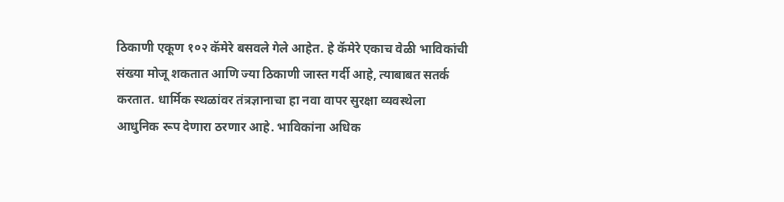ठिकाणी एकूण १०२ कॅमेरे बसवले गेले आहेत. हे कॅमेरे एकाच वेळी भाविकांची संख्या मोजू शकतात आणि ज्या ठिकाणी जास्त गर्दी आहे, त्याबाबत सतर्क करतात. धार्मिक स्थळांवर तंत्रज्ञानाचा हा नवा वापर सुरक्षा व्यवस्थेला आधुनिक रूप देणारा ठरणार आहे. भाविकांना अधिक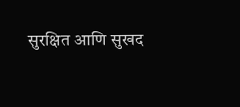सुरक्षित आणि सुखद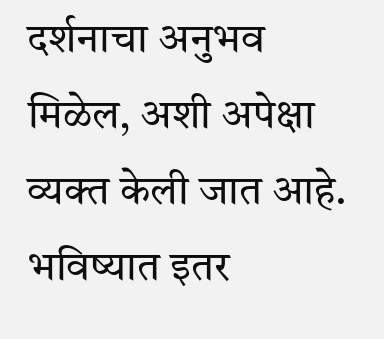दर्शनाचा अनुभव मिळेल, अशी अपेक्षा व्यक्त केली जात आहे. भविष्यात इतर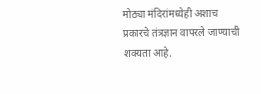मोठ्या मंदिरांमध्येही अशाच प्रकारचे तंत्रज्ञान वापरले जाण्याची शक्यता आहे.